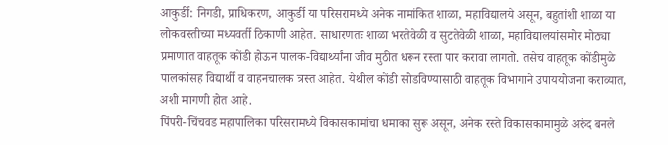आकुर्डी: निगडी, प्राधिकरण, आकुर्डी या परिसरामध्ये अनेक नामांकित शाळा, महाविद्यालये असून, बहुतांशी शाळा या लोकवस्तीच्या मध्यवर्ती ठिकाणी आहेत. साधारणतः शाळा भरतेवेळी व सुटतेवेळी शाळा, महाविद्यालयांसमोर मोठ्या प्रमाणात वाहतूक कोंडी होऊन पालक-विद्यार्थ्यांना जीव मुठीत धरून रस्ता पार करावा लागतो. तसेच वाहतूक कोंडीमुळे पालकांसह विद्यार्थी व वाहनचालक त्रस्त आहेत. येथील कोंडी सोडविण्यासाठी वाहतूक विभागाने उपाययोजना कराव्यात, अशी मागणी होत आहे.
पिंपरी-चिंचवड महापालिका परिसरामध्ये विकासकामांचा धमाका सुरू असून, अनेक रस्ते विकासकामामुळे अरुंद बनले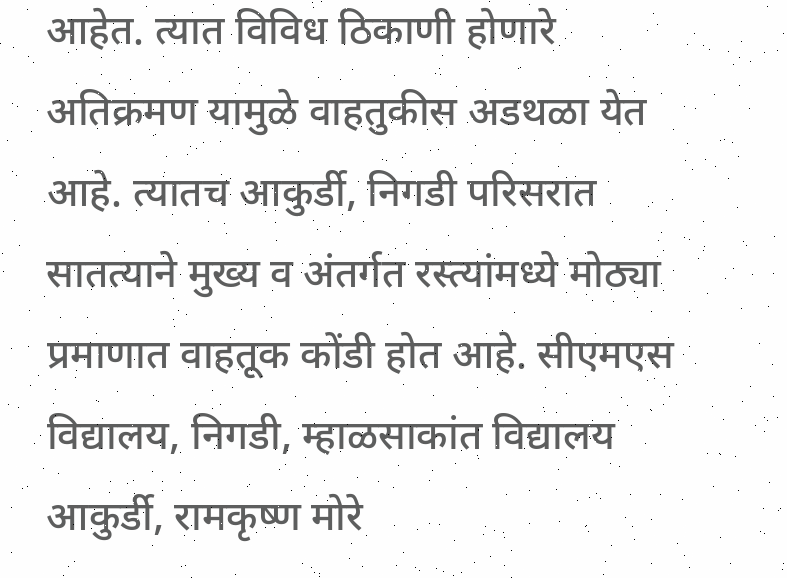आहेत. त्यात विविध ठिकाणी होणारे अतिक्रमण यामुळे वाहतुकीस अडथळा येत आहे. त्यातच आकुर्डी, निगडी परिसरात सातत्याने मुख्य व अंतर्गत रस्त्यांमध्ये मोठ्या प्रमाणात वाहतूक कोंडी होत आहे. सीएमएस विद्यालय, निगडी, म्हाळसाकांत विद्यालय आकुर्डी, रामकृष्ण मोरे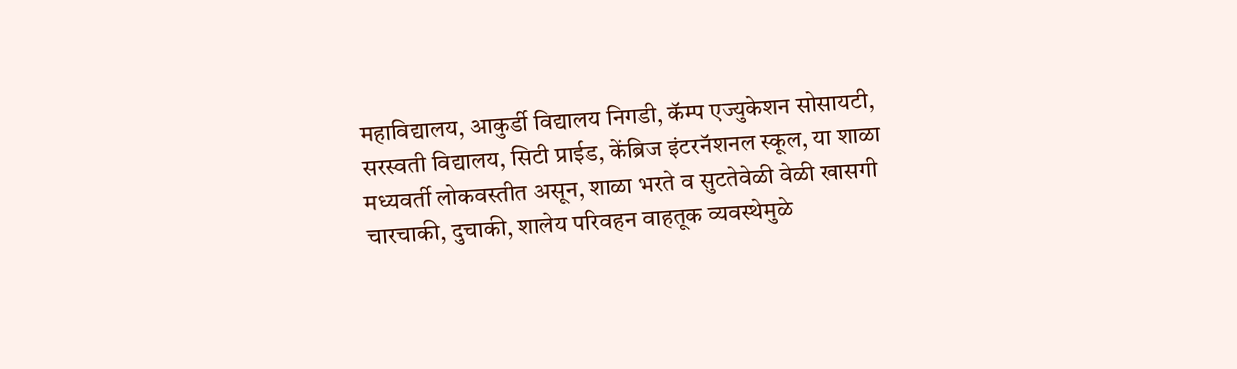महाविद्यालय, आकुर्डी विद्यालय निगडी, कॅम्प एज्युकेशन सोसायटी, सरस्वती विद्यालय, सिटी प्राईड, केंब्रिज इंटरनॅशनल स्कूल, या शाळा मध्यवर्ती लोकवस्तीत असून, शाळा भरते व सुटतेवेळी वेळी खासगी चारचाकी, दुचाकी, शालेय परिवहन वाहतूक व्यवस्थेमुळे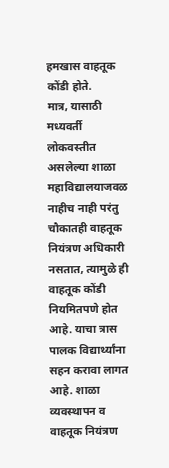हमखास वाहतूक कोंडी होते.
मात्र, यासाठी मध्यवर्ती लोकवस्तीत असलेल्या शाळा महाविद्यालयाजवळ नाहीच नाही परंतु चौकातही वाहतूक नियंत्रण अधिकारी नसतात, त्यामुळे ही वाहतूक कोंडी नियमितपणे होत आहे. याचा त्रास पालक विद्यार्थ्यांना सहन करावा लागत आहे. शाळा व्यवस्थापन व वाहतूक नियंत्रण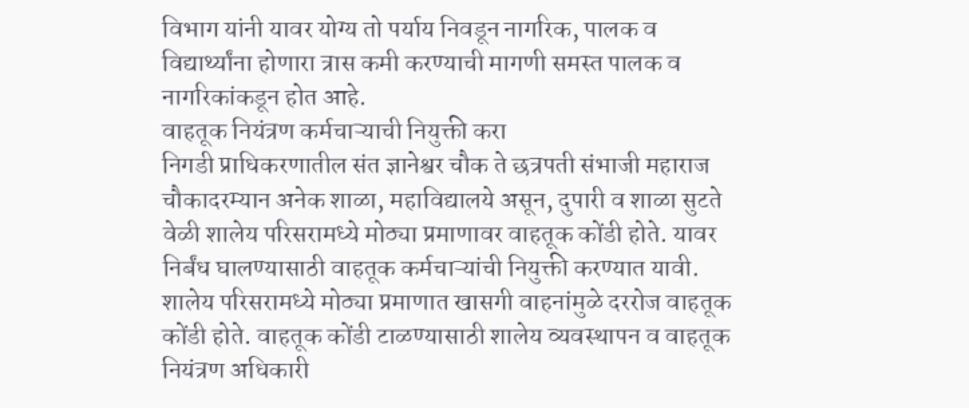विभाग यांनी यावर योग्य तो पर्याय निवडून नागरिक, पालक व विद्यार्थ्यांना होणारा त्रास कमी करण्याची मागणी समस्त पालक व नागरिकांकडून होत आहे.
वाहतूक नियंत्रण कर्मचाऱ्याची नियुक्ती करा
निगडी प्राधिकरणातील संत ज्ञानेश्वर चौक ते छत्रपती संभाजी महाराज चौकादरम्यान अनेक शाळा, महाविद्यालये असून, दुपारी व शाळा सुटते वेळी शालेय परिसरामध्ये मोठ्या प्रमाणावर वाहतूक कोंडी होते. यावर निर्बंध घालण्यासाठी वाहतूक कर्मचाऱ्यांची नियुक्ती करण्यात यावी. शालेय परिसरामध्ये मोठ्या प्रमाणात खासगी वाहनांमुळे दररोज वाहतूक कोंडी होते. वाहतूक कोंडी टाळण्यासाठी शालेय व्यवस्थापन व वाहतूक नियंत्रण अधिकारी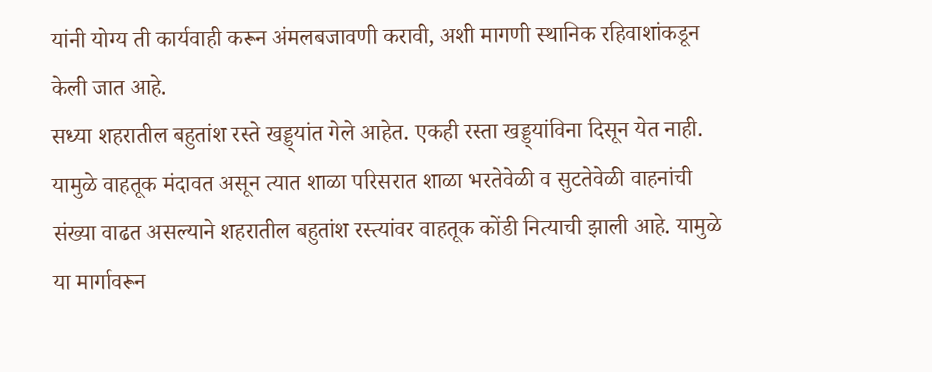यांनी योग्य ती कार्यवाही करून अंमलबजावणी करावी, अशी मागणी स्थानिक रहिवाशांकडून केली जात आहे.
सध्या शहरातील बहुतांश रस्ते खड्ड्यांत गेले आहेत. एकही रस्ता खड्ड्यांविना दिसून येत नाही. यामुळे वाहतूक मंदावत असून त्यात शाळा परिसरात शाळा भरतेवेळी व सुटतेवेळी वाहनांची संख्या वाढत असल्याने शहरातील बहुतांश रस्त्यांवर वाहतूक कोंडी नित्याची झाली आहे. यामुळे या मार्गावरून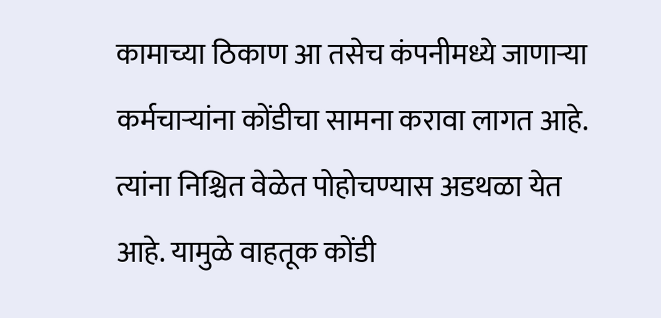कामाच्या ठिकाण आ तसेच कंपनीमध्ये जाणाऱ्या कर्मचाऱ्यांना कोंडीचा सामना करावा लागत आहे. त्यांना निश्चित वेळेत पोहोचण्यास अडथळा येत आहे. यामुळे वाहतूक कोंडी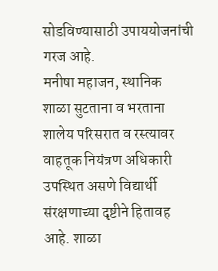सोडविण्यासाठी उपाययोजनांची गरज आहे.
मनीषा महाजन, स्थानिक
शाळा सुटताना व भरताना शालेय परिसरात व रस्त्यावर वाहतूक नियंत्रण अधिकारी उपस्थित असणे विद्यार्थी संरक्षणाच्या दृष्टीने हितावह आहे. शाळा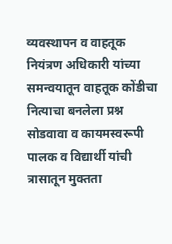व्यवस्थापन व वाहतूक नियंत्रण अधिकारी यांच्या समन्वयातून वाहतूक कोंडीचा नित्याचा बनलेला प्रश्न सोडवावा व कायमस्वरूपी पालक व विद्यार्थी यांची त्रासातून मुक्तता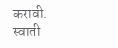करावी.
स्वाती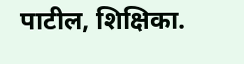पाटील, शिक्षिका.